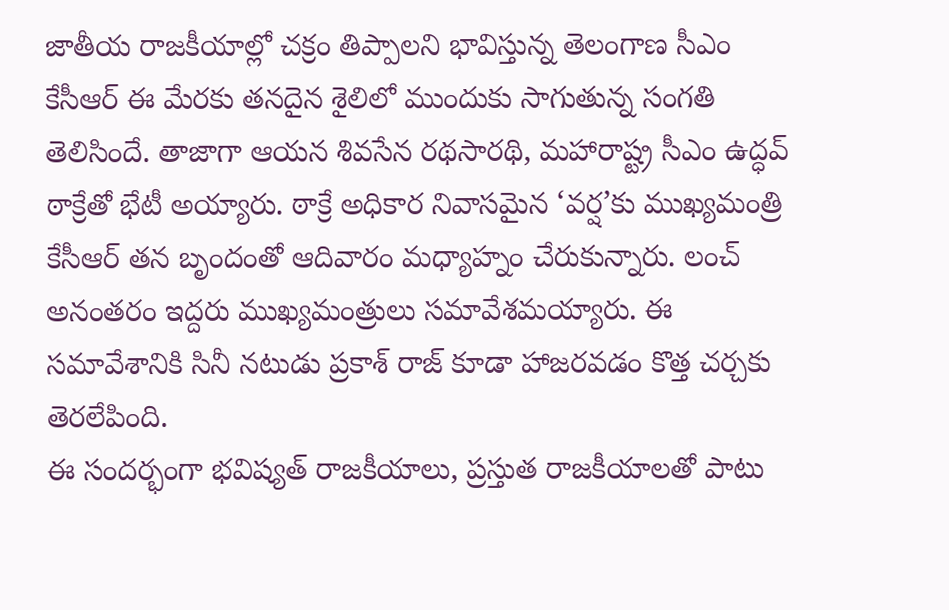జాతీయ రాజకీయాల్లో చక్రం తిప్పాలని భావిస్తున్న తెలంగాణ సీఎం కేసీఆర్ ఈ మేరకు తనదైన శైలిలో ముందుకు సాగుతున్న సంగతి తెలిసిందే. తాజాగా ఆయన శివసేన రథసారథి, మహారాష్ట్ర సీఎం ఉద్ధవ్ ఠాక్రేతో భేటీ అయ్యారు. ఠాక్రే అధికార నివాసమైన ‘వర్ష’కు ముఖ్యమంత్రి కేసీఆర్ తన బృందంతో ఆదివారం మధ్యాహ్నం చేరుకున్నారు. లంచ్ అనంతరం ఇద్దరు ముఖ్యమంత్రులు సమావేశమయ్యారు. ఈ సమావేశానికి సినీ నటుడు ప్రకాశ్ రాజ్ కూడా హాజరవడం కొత్త చర్చకు తెరలేపింది.
ఈ సందర్భంగా భవిష్యత్ రాజకీయాలు, ప్రస్తుత రాజకీయాలతో పాటు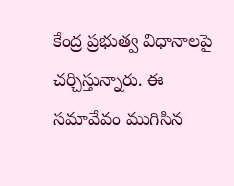కేంద్ర ప్రభుత్వ విధానాలపై చర్చిస్తున్నారు. ఈ సమావేవం ముగిసిన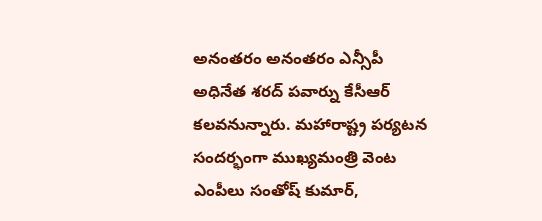అనంతరం అనంతరం ఎన్సీపీ అధినేత శరద్ పవార్ను కేసీఆర్ కలవనున్నారు. మహారాష్ట్ర పర్యటన సందర్భంగా ముఖ్యమంత్రి వెంట ఎంపీలు సంతోష్ కుమార్,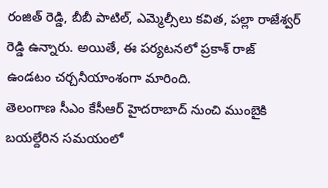రంజిత్ రెడ్డి, బీబీ పాటిల్, ఎమ్మెల్సీలు కవిత, పల్లా రాజేశ్వర్ రెడ్డి ఉన్నారు. అయితే, ఈ పర్యటనలో ప్రకాశ్ రాజ్ ఉండటం చర్చనీయాంశంగా మారింది.
తెలంగాణ సీఎం కేసీఆర్ హైదరాబాద్ నుంచి ముంబైకి బయల్దేరిన సమయంలో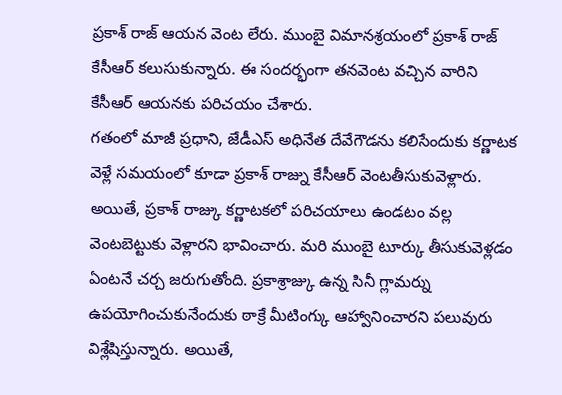ప్రకాశ్ రాజ్ ఆయన వెంట లేరు. ముంబై విమానశ్రయంలో ప్రకాశ్ రాజ్ కేసీఆర్ కలుసుకున్నారు. ఈ సందర్భంగా తనవెంట వచ్చిన వారిని కేసీఆర్ ఆయనకు పరిచయం చేశారు.
గతంలో మాజీ ప్రధాని, జేడీఎస్ అధినేత దేవేగౌడను కలిసేందుకు కర్ణాటక వెళ్లే సమయంలో కూడా ప్రకాశ్ రాజ్ను కేసీఆర్ వెంటతీసుకువెళ్లారు. అయితే, ప్రకాశ్ రాజ్కు కర్ణాటకలో పరిచయాలు ఉండటం వల్ల వెంటబెట్టుకు వెళ్లారని భావించారు. మరి ముంబై టూర్కు తీసుకువెళ్లడం ఏంటనే చర్చ జరుగుతోంది. ప్రకాశ్రాజ్కు ఉన్న సినీ గ్లామర్ను ఉపయోగించుకునేందుకు ఠాక్రే మీటింగ్కు ఆహ్వానించారని పలువురు విశ్లేషిస్తున్నారు. అయితే,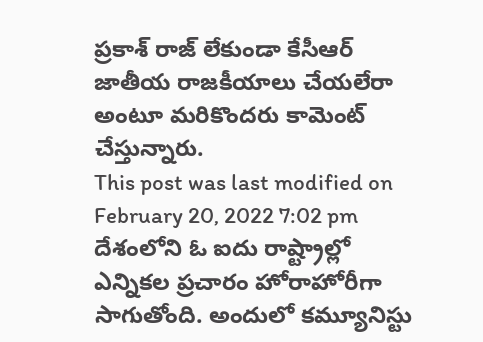ప్రకాశ్ రాజ్ లేకుండా కేసీఆర్ జాతీయ రాజకీయాలు చేయలేరా అంటూ మరికొందరు కామెంట్ చేస్తున్నారు.
This post was last modified on February 20, 2022 7:02 pm
దేశంలోని ఓ ఐదు రాష్ట్రాల్లో ఎన్నికల ప్రచారం హోరాహోరీగా సాగుతోంది. అందులో కమ్యూనిస్టు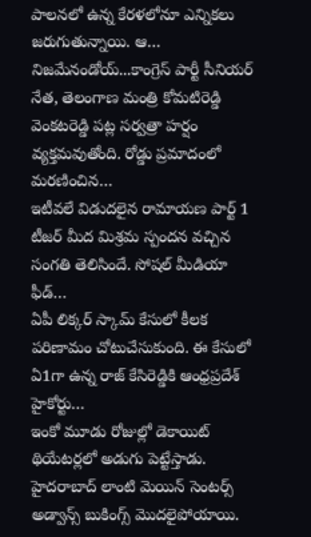పాలనలో ఉన్న కేరళలోనూ ఎన్నికలు జరుగుతున్నాయి. ఆ…
నిజమేనండోయ్...కాంగ్రెస్ పార్టీ సీనియర్ నేత, తెలంగాణ మంత్రి కోమటిరెడ్డి వెంకటరెడ్డి పట్ల సర్వత్రా హర్షం వ్యక్తమవుతోంది. రోడ్డు ప్రమాదంలో మరణించిన…
ఇటీవలే విడుదలైన రామాయణ పార్ట్ 1 టీజర్ మీద మిశ్రమ స్పందన వచ్చిన సంగతి తెలిసిందే. సోషల్ మీడియా ఫీడ్…
ఏపీ లిక్కర్ స్కామ్ కేసులో కీలక పరిణామం చోటుచేసుకుంది. ఈ కేసులో ఏ1గా ఉన్న రాజ్ కేసిరెడ్డికి ఆంధ్రప్రదేశ్ హైకోర్టు…
ఇంకో మూడు రోజుల్లో డెకాయిట్ థియేటర్లలో అడుగు పెట్టేస్తాడు. హైదరాబాద్ లాంటి మెయిన్ సెంటర్స్ అడ్వాన్స్ బుకింగ్స్ మొదలైపోయాయి.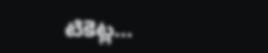టికెట్ల…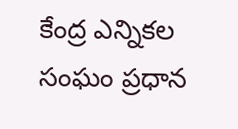కేంద్ర ఎన్నికల సంఘం ప్రధాన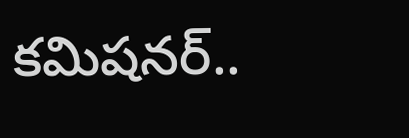కమిషనర్..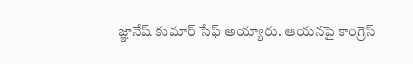జ్ఞానేష్ కుమార్ సేఫ్ అయ్యారు. ఆయనపై కాంగ్రెస్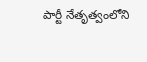పార్టీ నేతృత్వంలోని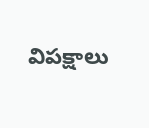విపక్షాలు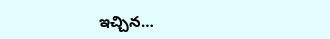ఇచ్చిన…